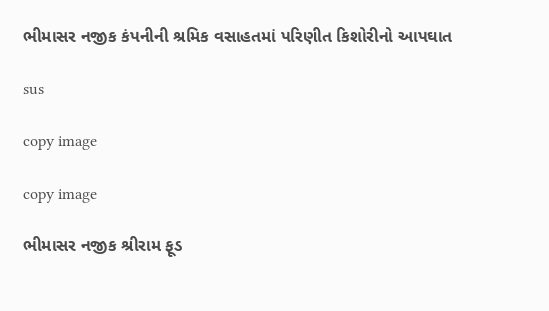ભીમાસર નજીક કંપનીની શ્રમિક વસાહતમાં પરિણીત કિશોરીનો આપઘાત

sus

copy image

copy image

ભીમાસર નજીક શ્રીરામ ફૂડ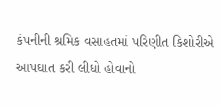કંપનીની શ્રમિક વસાહતમાં પરિણીત કિશોરીએ આપઘાત કરી લીધો હોવાનો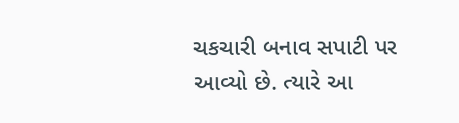ચકચારી બનાવ સપાટી પર આવ્યો છે. ત્યારે આ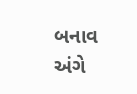બનાવ અંગે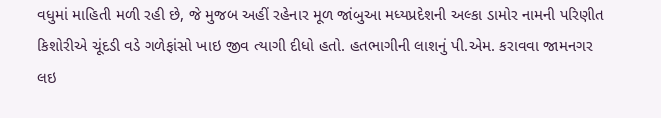વધુમાં માહિતી મળી રહી છે, જે મુજબ અહીં રહેનાર મૂળ જાંબુઆ મધ્યપ્રદેશની અલ્કા ડામોર નામની પરિણીત કિશોરીએ ચૂંદડી વડે ગળેફાંસો ખાઇ જીવ ત્યાગી દીધો હતો. હતભાગીની લાશનું પી.એમ. કરાવવા જામનગર લઇ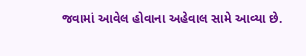જવામાં આવેલ હોવાના અહેવાલ સામે આવ્યા છે.